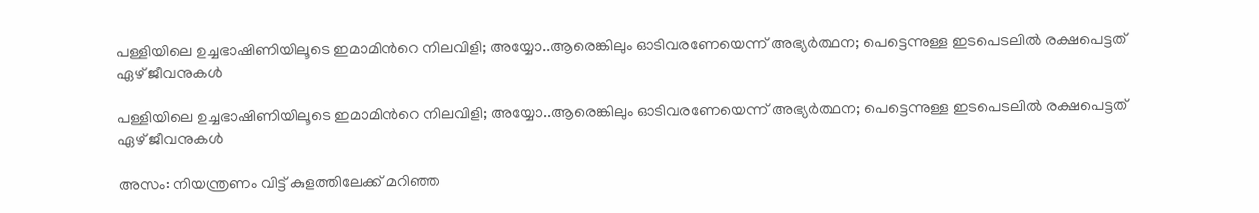പള്ളിയിലെ ഉച്ചഭാഷിണിയിലൂടെ ഇമാമിന്‍റെ നിലവിളി; അയ്യോ..ആരെങ്കിലും ഓടിവരണേയെന്ന് അഭ്യർത്ഥന; പെട്ടെന്നുള്ള ഇടപെടലിൽ രക്ഷപെട്ടത് ഏഴ് ജീവനുകൾ

പള്ളിയിലെ ഉച്ചഭാഷിണിയിലൂടെ ഇമാമിന്‍റെ നിലവിളി; അയ്യോ..ആരെങ്കിലും ഓടിവരണേയെന്ന് അഭ്യർത്ഥന; പെട്ടെന്നുള്ള ഇടപെടലിൽ രക്ഷപെട്ടത് ഏഴ് ജീവനുകൾ

അസം: നിയന്ത്രണം വിട്ട് കുളത്തിലേക്ക് മറിഞ്ഞ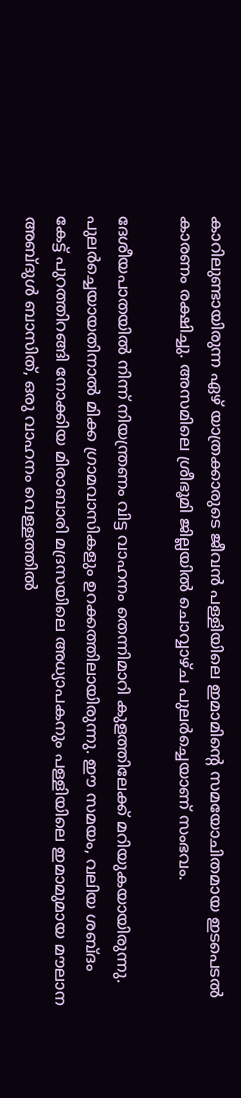കാറിലുണ്ടായിരുന്ന ഏഴ് യാത്രക്കാരുടെ ജീവൻ പള്ളിയിലെ ഇമാമിന്റെ സമയോചിതമായ ഇടപെടൽ കാരണം രക്ഷിച്ചു. അസമിലെ ശ്രീഭൂമി ജില്ലയിൽ ചൊവ്വാഴ്ച പുലർച്ചെയാണ് സംഭവം.

ദേശീയപാതയിൽ നിന്ന് നിയന്ത്രണം വിട്ട വാഹനം തെന്നിമാറി കുളത്തിലേക്ക് മറിയുകയായിരുന്നു. പുലർച്ചെയായതിനാൽ മിക്ക ഗ്രാമവാസികളും ഉറക്കത്തിലായിരുന്നു. ഈ സമയം, വലിയ ശബ്ദം കേട്ട് പുറത്തിറങ്ങി നോക്കിയ മിരാബാരി മദ്രസയിലെ അധ്യാപകനും പള്ളിയിലെ ഇമാമുമായ മൗലാന അബ്ദുൾ ബാസിത്, ഒരു വാഹനം വെള്ളത്തിൽ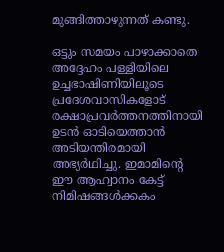മുങ്ങിത്താഴുന്നത് കണ്ടു.

ഒട്ടും സമയം പാഴാക്കാതെ അദ്ദേഹം പള്ളിയിലെ ഉച്ചഭാഷിണിയിലൂടെ പ്രദേശവാസികളോട് രക്ഷാപ്രവർത്തനത്തിനായി ഉടൻ ഓടിയെത്താൻ അടിയന്തിരമായി അഭ്യർഥിച്ചു. ഇമാമിന്റെ ഈ ആഹ്വാനം കേട്ട് നിമിഷങ്ങൾക്കകം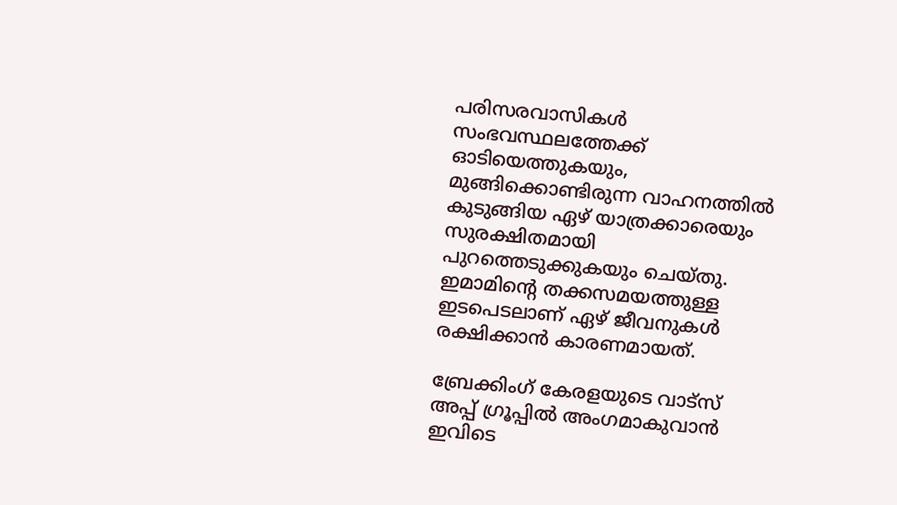പരിസരവാസികൾ സംഭവസ്ഥലത്തേക്ക് ഓടിയെത്തുകയും, മുങ്ങിക്കൊണ്ടിരുന്ന വാഹനത്തിൽ കുടുങ്ങിയ ഏഴ് യാത്രക്കാരെയും സുരക്ഷിതമായി പുറത്തെടുക്കുകയും ചെയ്തു. ഇമാമിന്റെ തക്കസമയത്തുള്ള ഇടപെടലാണ് ഏഴ് ജീവനുകൾ രക്ഷിക്കാൻ കാരണമായത്.

ബ്രേക്കിംഗ് കേരളയുടെ വാട്സ് അപ്പ് ഗ്രൂപ്പിൽ അംഗമാകുവാൻ ഇവിടെ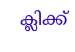ക്ലിക്ക്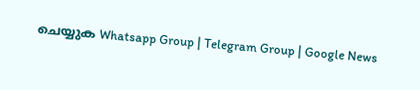ചെയ്യുക Whatsapp Group | Telegram Group | Google News